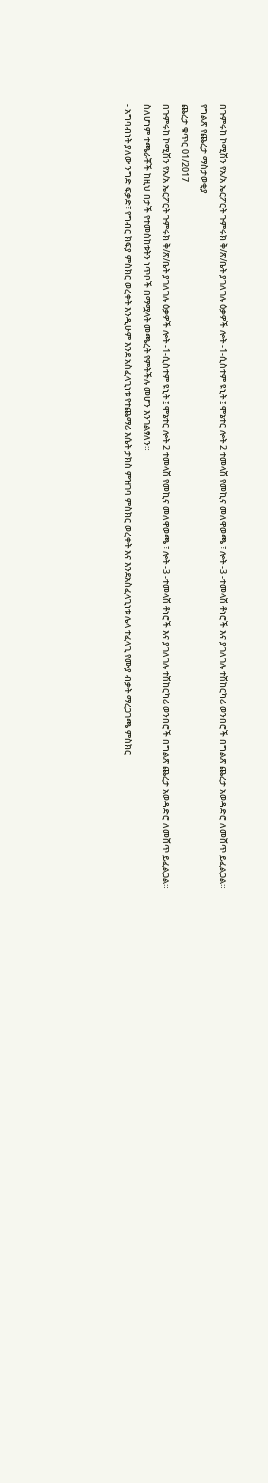በጉምሩከ ኮሚሽን የአ/አ ኤርፖርት ጉምሩክ ቅ/ጽ/ቤት ያገለገሉ ዕቃዎች ሎት -1-ሲስተም ዩኒት ፤ ሞኔተር ሎት 2 ተመላሽ የመኪና መለዋወጫ ፣ ሎት -3 -ተመላሽ ቶነሮች እና ያገለገሉ ተሽከርካሪ ወንበሮች በግልጽ ጨረታ አወዳድሮ ለመሸጥ ይፈልጋል።
የግልጽ የጨረታ ማስታወቂያ
ጨረታ ቁጥር 01/2017
በጉምሩከ ኮሚሽን የአ/አ ኤርፖርት ጉምሩክ ቅ/ጽ/ቤት ያገለገሉ ዕቃዎች ሎት -1-ሲስተም ዩኒት ፤ ሞኔተር ሎት 2 ተመላሽ የመኪና መለዋወጫ ፣ ሎት -3 -ተመላሽ ቶነሮች እና ያገለገሉ ተሽከርካሪ ወንበሮች በግልጽ ጨረታ አወዳድሮ ለመሸጥ ይፈልጋል።
ስለሆነም ተጫራቾች ከዚህ በታች የተመስከቱትን ነጥቦች በማሟላት መጫረት የምትችሉ መሆን እንገልፃለን።
- አግባብነት ያለው ንግድ ፍቃድ፣ የግብር ክፍያ ምስክር ወረቀት እንዲሁም እንደ አስፈላጊነቱ የተጨማሪ እሴት ታክስ ምዝገባ ምስክር ወረቀት እና እንደአስፈላጊነቱ ሌላ ተፈላጊ የሙያ ብቃት ማረጋገጫ ምስክር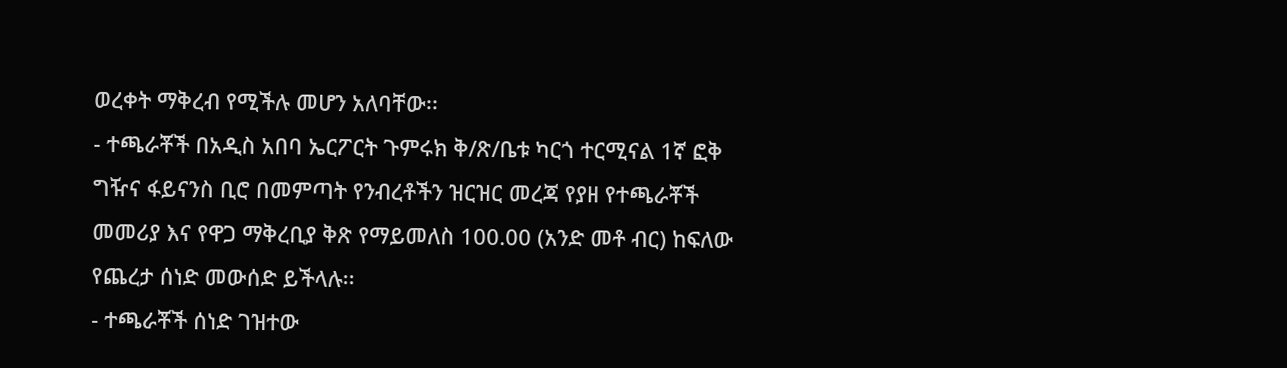ወረቀት ማቅረብ የሚችሉ መሆን አለባቸው፡፡
- ተጫራቾች በአዲስ አበባ ኤርፖርት ጉምሩክ ቅ/ጽ/ቤቱ ካርጎ ተርሚናል 1ኛ ፎቅ ግዥና ፋይናንስ ቢሮ በመምጣት የንብረቶችን ዝርዝር መረጃ የያዘ የተጫራቾች መመሪያ እና የዋጋ ማቅረቢያ ቅጽ የማይመለስ 100.00 (አንድ መቶ ብር) ከፍለው የጨረታ ሰነድ መውሰድ ይችላሉ፡፡
- ተጫራቾች ሰነድ ገዝተው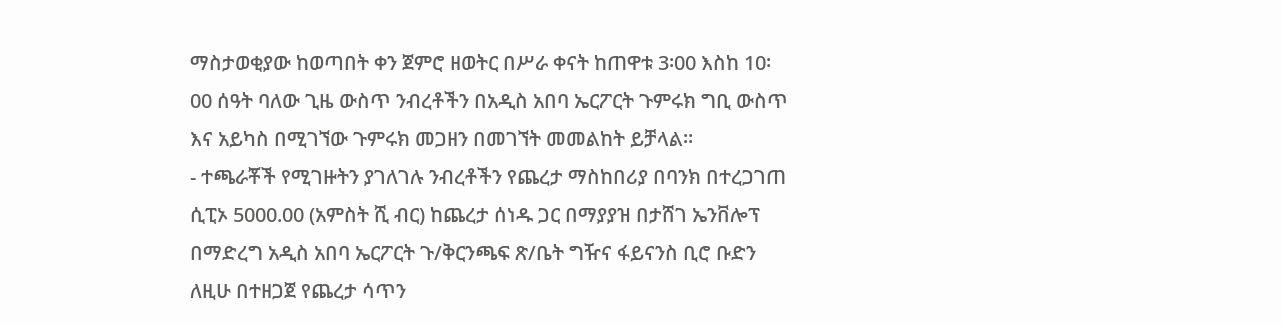ማስታወቂያው ከወጣበት ቀን ጀምሮ ዘወትር በሥራ ቀናት ከጠዋቱ 3፡00 እስከ 10፡00 ሰዓት ባለው ጊዜ ውስጥ ንብረቶችን በአዲስ አበባ ኤርፖርት ጉምሩክ ግቢ ውስጥ እና አይካስ በሚገኘው ጉምሩክ መጋዘን በመገኘት መመልከት ይቻላል፡፡
- ተጫራቾች የሚገዙትን ያገለገሉ ንብረቶችን የጨረታ ማስከበሪያ በባንክ በተረጋገጠ ሲፒኦ 5000.00 (አምስት ሺ ብር) ከጨረታ ሰነዱ ጋር በማያያዝ በታሸገ ኤንቨሎፕ በማድረግ አዲስ አበባ ኤርፖርት ጉ/ቅርንጫፍ ጽ/ቤት ግዥና ፋይናንስ ቢሮ ቡድን ለዚሁ በተዘጋጀ የጨረታ ሳጥን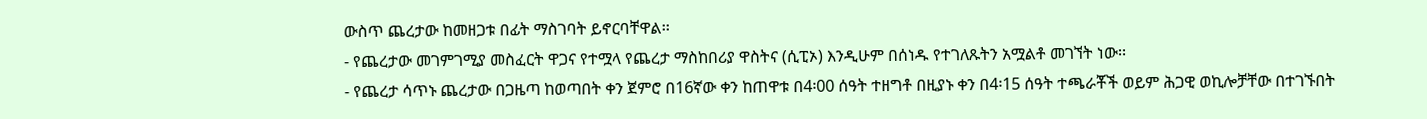ውስጥ ጨረታው ከመዘጋቱ በፊት ማስገባት ይኖርባቸዋል፡፡
- የጨረታው መገምገሚያ መስፈርት ዋጋና የተሟላ የጨረታ ማስከበሪያ ዋስትና (ሲፒኦ) እንዲሁም በሰነዱ የተገለጹትን አሟልቶ መገኘት ነው፡፡
- የጨረታ ሳጥኑ ጨረታው በጋዜጣ ከወጣበት ቀን ጀምሮ በ16ኛው ቀን ከጠዋቱ በ4፡00 ሰዓት ተዘግቶ በዚያኑ ቀን በ4፡15 ሰዓት ተጫራቾች ወይም ሕጋዊ ወኪሎቻቸው በተገኙበት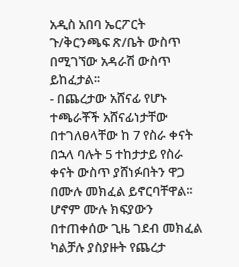አዲስ አበባ ኤርፖርት ጉ/ቅርንጫፍ ጽ/ቤት ውስጥ በሚገኘው አዳራሽ ውስጥ ይከፈታል፡፡
- በጨረታው አሸናፊ የሆኑ ተጫራቾች አሸናፊነታቸው በተገለፀላቸው ከ 7 የስራ ቀናት በኋላ ባሉት 5 ተከታታይ የስራ ቀናት ውስጥ ያሸነፉበትን ዋጋ በሙሉ መክፈል ይኖርባቸዋል፡፡ ሆኖም ሙሉ ክፍያውን በተጠቀሰው ጊዜ ገደብ መክፈል ካልቻሉ ያስያዙት የጨረታ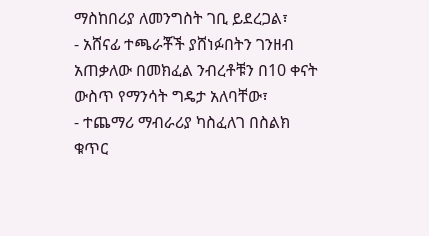ማስከበሪያ ለመንግስት ገቢ ይደረጋል፣
- አሸናፊ ተጫራቾች ያሸነፉበትን ገንዘብ አጠቃለው በመክፈል ንብረቶቹን በ10 ቀናት ውስጥ የማንሳት ግዴታ አለባቸው፣
- ተጨማሪ ማብራሪያ ካስፈለገ በስልክ ቁጥር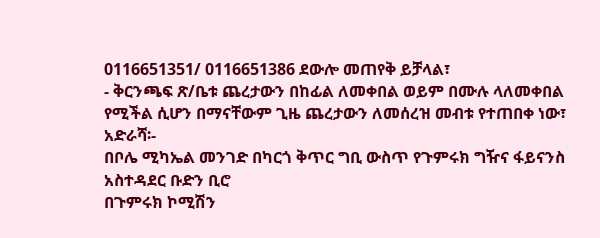0116651351/ 0116651386 ደውሎ መጠየቅ ይቻላል፣
- ቅርንጫፍ ጽ/ቤቱ ጨረታውን በከፊል ለመቀበል ወይም በሙሉ ላለመቀበል የሚችል ሲሆን በማናቸውም ጊዜ ጨረታውን ለመሰረዝ መብቱ የተጠበቀ ነው፣
አድራሻ፡-
በቦሌ ሚካኤል መንገድ በካርጎ ቅጥር ግቢ ውስጥ የጉምሩክ ግዥና ፋይናንስ አስተዳደር ቡድን ቢሮ
በጉምሩክ ኮሚሽን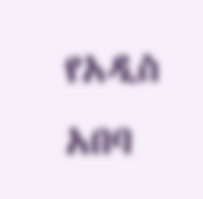የአዲስ አበባ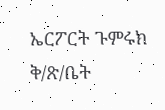ኤርፖርት ጉምሩክ ቅ/ጽ/ቤት